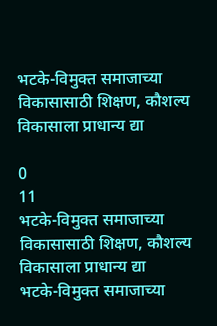भटके-विमुक्त समाजाच्या विकासासाठी शिक्षण, कौशल्य विकासाला प्राधान्य द्या

0
11
भटके-विमुक्त समाजाच्या विकासासाठी शिक्षण, कौशल्य विकासाला प्राधान्य द्या
भटके-विमुक्त समाजाच्या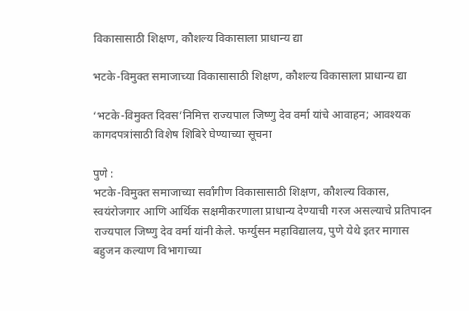विकासासाठी शिक्षण, कौशल्य विकासाला प्राधान्य द्या

भटके-विमुक्त समाजाच्या विकासासाठी शिक्षण, कौशल्य विकासाला प्राधान्य द्या

‘भटके-विमुक्त दिवस’निमित्त राज्यपाल जिष्णु देव वर्मा यांचे आवाहन; आवश्यक कागदपत्रांसाठी विशेष शिबिरे घेण्याच्या सूचना

पुणे :
भटके-विमुक्त समाजाच्या सर्वांगीण विकासासाठी शिक्षण, कौशल्य विकास, स्वयंरोजगार आणि आर्थिक सक्षमीकरणाला प्राधान्य देण्याची गरज असल्याचे प्रतिपादन राज्यपाल जिष्णु देव वर्मा यांनी केले. फर्ग्युसन महाविद्यालय, पुणे येथे इतर मागास बहुजन कल्याण विभागाच्या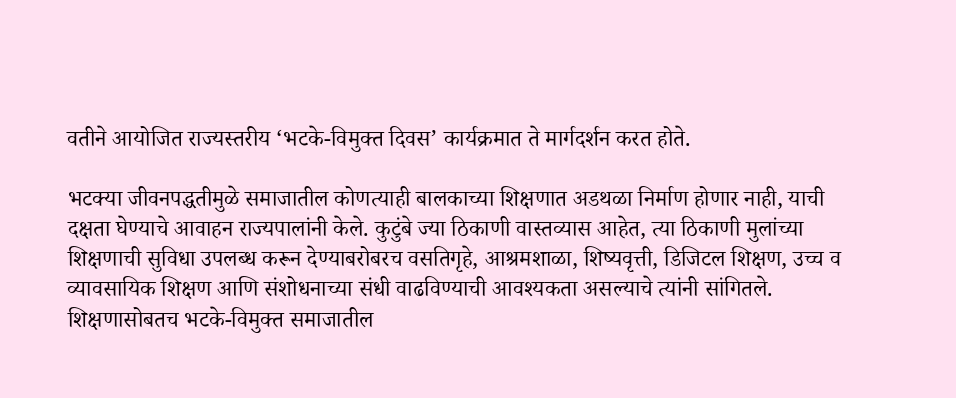वतीने आयोजित राज्यस्तरीय ‘भटके-विमुक्त दिवस’ कार्यक्रमात ते मार्गदर्शन करत होते.

भटक्या जीवनपद्धतीमुळे समाजातील कोणत्याही बालकाच्या शिक्षणात अडथळा निर्माण होणार नाही, याची दक्षता घेण्याचे आवाहन राज्यपालांनी केले. कुटुंबे ज्या ठिकाणी वास्तव्यास आहेत, त्या ठिकाणी मुलांच्या शिक्षणाची सुविधा उपलब्ध करून देण्याबरोबरच वसतिगृहे, आश्रमशाळा, शिष्यवृत्ती, डिजिटल शिक्षण, उच्च व व्यावसायिक शिक्षण आणि संशोधनाच्या संधी वाढविण्याची आवश्यकता असल्याचे त्यांनी सांगितले.
शिक्षणासोबतच भटके-विमुक्त समाजातील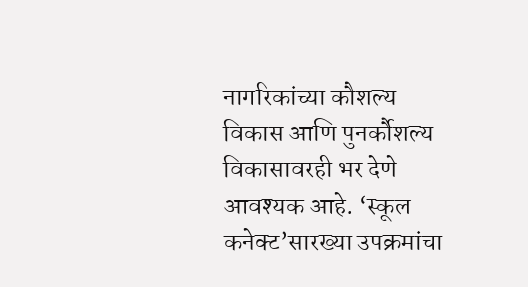नागरिकांच्या कौशल्य विकास आणि पुनर्कौशल्य विकासावरही भर देणे आवश्यक आहे. ‘स्कूल कनेक्ट’सारख्या उपक्रमांचा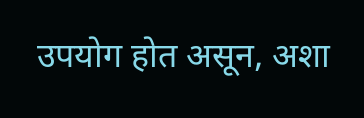उपयोग होत असून, अशा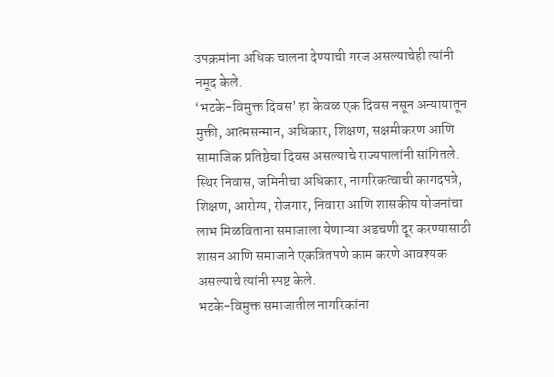उपक्रमांना अधिक चालना देण्याची गरज असल्याचेही त्यांनी नमूद केले.
‘भटके-विमुक्त दिवस’ हा केवळ एक दिवस नसून अन्यायातून मुक्ती, आत्मसन्मान, अधिकार, शिक्षण, सक्षमीकरण आणि सामाजिक प्रतिष्ठेचा दिवस असल्याचे राज्यपालांनी सांगितले. स्थिर निवास, जमिनीचा अधिकार, नागरिकत्वाची कागदपत्रे, शिक्षण, आरोग्य, रोजगार, निवारा आणि शासकीय योजनांचा लाभ मिळविताना समाजाला येणाऱ्या अडचणी दूर करण्यासाठी शासन आणि समाजाने एकत्रितपणे काम करणे आवश्यक असल्याचे त्यांनी स्पष्ट केले.
भटके-विमुक्त समाजातील नागरिकांना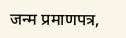जन्म प्रमाणपत्र,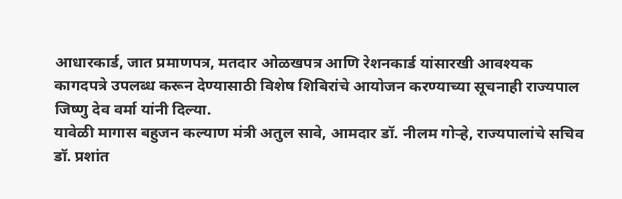आधारकार्ड, जात प्रमाणपत्र, मतदार ओळखपत्र आणि रेशनकार्ड यांसारखी आवश्यक कागदपत्रे उपलब्ध करून देण्यासाठी विशेष शिबिरांचे आयोजन करण्याच्या सूचनाही राज्यपाल जिष्णु देव वर्मा यांनी दिल्या.
यावेळी मागास बहुजन कल्याण मंत्री अतुल सावे, आमदार डॉ. नीलम गोऱ्हे, राज्यपालांचे सचिव डॉ. प्रशांत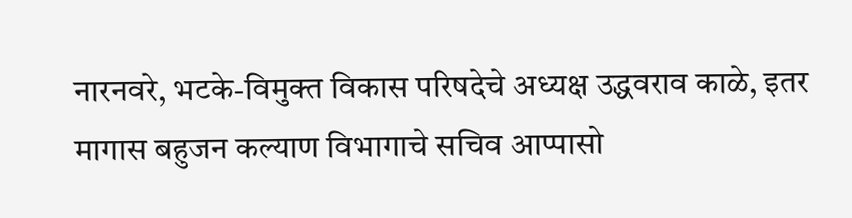नारनवरे, भटके-विमुक्त विकास परिषदेचे अध्यक्ष उद्धवराव काळे, इतर मागास बहुजन कल्याण विभागाचे सचिव आप्पासो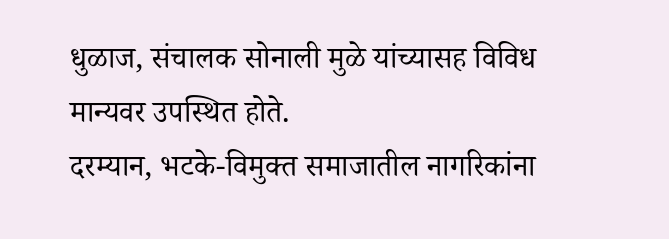धुळाज, संचालक सोनाली मुळे यांच्यासह विविध मान्यवर उपस्थित होते.
दरम्यान, भटके-विमुक्त समाजातील नागरिकांना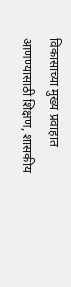विकासाच्या मुख्य प्रवाहात आणण्यासाठी शिक्षण, शासकीय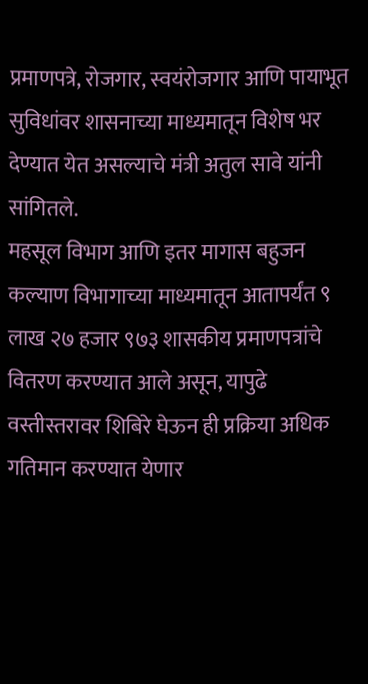प्रमाणपत्रे, रोजगार, स्वयंरोजगार आणि पायाभूत सुविधांवर शासनाच्या माध्यमातून विशेष भर देण्यात येत असल्याचे मंत्री अतुल सावे यांनी सांगितले.
महसूल विभाग आणि इतर मागास बहुजन कल्याण विभागाच्या माध्यमातून आतापर्यंत ९ लाख २७ हजार ९७३ शासकीय प्रमाणपत्रांचे वितरण करण्यात आले असून, यापुढे वस्तीस्तरावर शिबिरे घेऊन ही प्रक्रिया अधिक गतिमान करण्यात येणार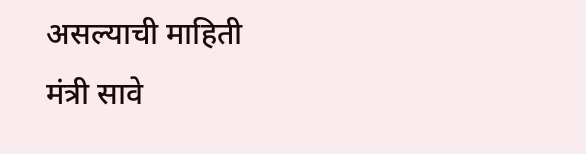असल्याची माहिती मंत्री सावे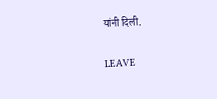यांनी दिली.

LEAVE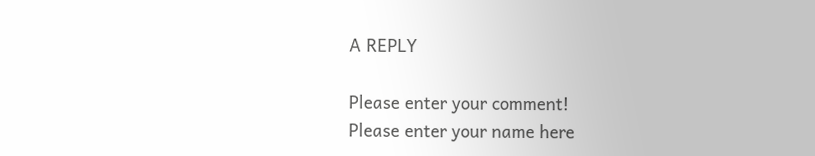A REPLY

Please enter your comment!
Please enter your name here